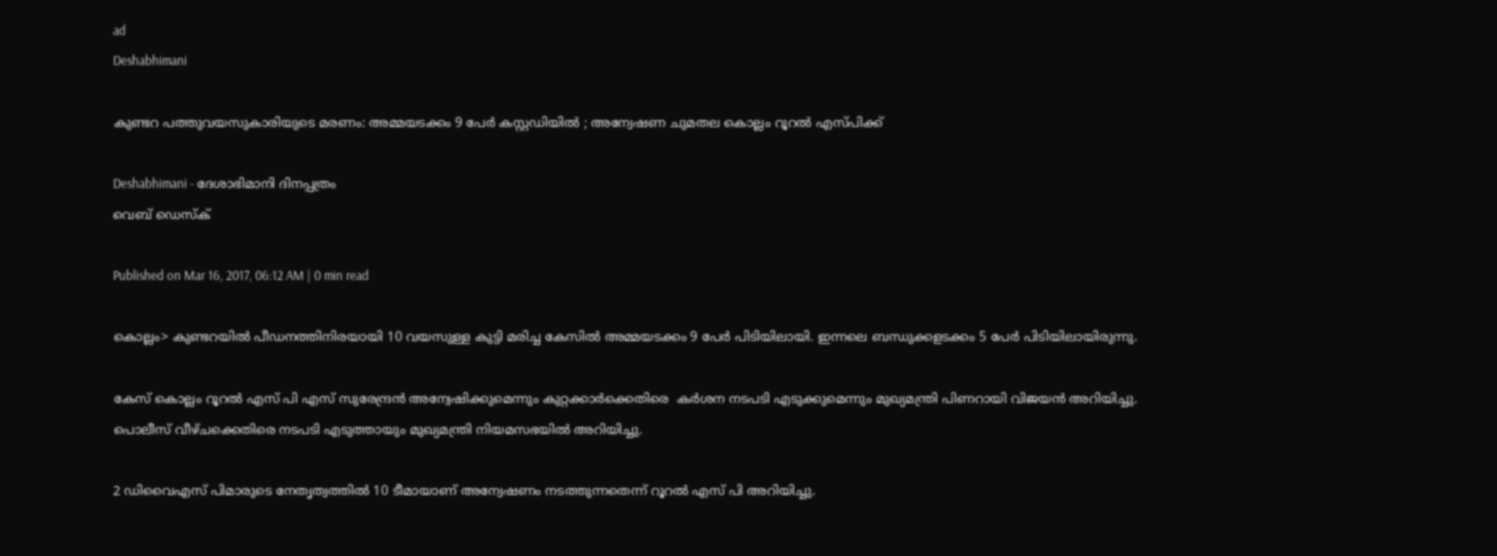ad
Deshabhimani

കുണ്ടറ പത്തുവയസുകാരിയുടെ മരണം: അമ്മയടക്കം 9 പേര്‍ കസ്റ്റഡിയില്‍ ; അന്വേഷണ ചുമതല കൊല്ലം റൂറല്‍ എസ്‌പിക്ക്

Deshabhimani - ദേശാഭിമാനി ദിനപ്പത്രം
വെബ് ഡെസ്ക്

Published on Mar 16, 2017, 06:12 AM | 0 min read

കൊല്ലം> കുണ്ടറയില്‍ പീഡനത്തിനിരയായി 10 വയസുള്ള കുട്ടി മരിച്ച കേസില്‍ അമ്മയടക്കം 9 പേര്‍ പിടിയിലായി. ഇന്നലെ ബന്ധുക്കളടക്കം 5 പേര്‍ പിടിയിലായിരുന്നു.

കേസ് കൊല്ലം റൂറല്‍ എസ് പി എസ് സുരേന്ദ്രന്‍ അന്വേഷിക്കുമെന്നും കുറ്റക്കാര്‍ക്കെതിരെ  കര്‍ശന നടപടി എടുക്കുമെന്നും മുഖ്യമന്ത്രി പിണറായി വിജയന്‍ അറിയിച്ചു. പൊലീസ് വീഴ്ചക്കെതിരെ നടപടി എടുത്തായും മുഖ്യമന്ത്രി നിയമസഭയില്‍ അറിയിച്ചു.

2 ഡിവൈഎസ് പിമാരുടെ നേതൃത്വത്തില്‍ 10 ടീമായാണ് അന്വേഷണം നടത്തുന്നതെന്ന് റൂറല്‍ എസ് പി അറിയിച്ചു.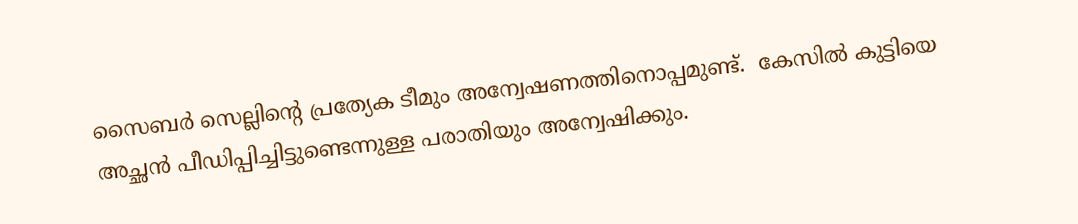സൈബര്‍ സെല്ലിന്റെ പ്രത്യേക ടീമും അന്വേഷണത്തിനൊപ്പമുണ്ട്.  കേസില്‍ കുട്ടിയെ അച്ഛന്‍ പീഡിപ്പിച്ചിട്ടുണ്ടെന്നുള്ള പരാതിയും അന്വേഷിക്കും.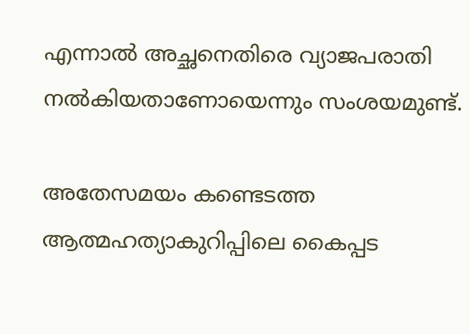എന്നാല്‍ അച്ഛനെതിരെ വ്യാജപരാതി നല്‍കിയതാണോയെന്നും സംശയമുണ്ട്.

അതേസമയം കണ്ടെടത്ത ആത്മഹത്യാകുറിപ്പിലെ കൈപ്പട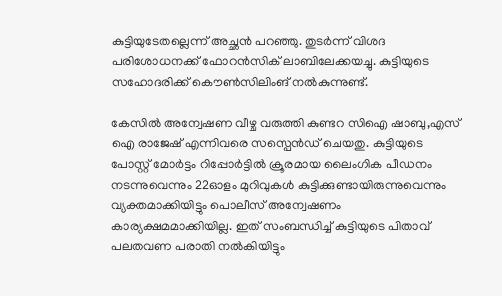കുട്ടിയുടേതല്ലെന്ന് അച്ഛന്‍ പറഞ്ഞു. തുടര്‍ന്ന് വിശദ പരിശോധനക്ക് ഫോറന്‍സിക് ലാബിലേക്കയച്ചു. കുട്ടിയുടെ സഹോദരിക്ക് കൌണ്‍സിലിംങ് നല്‍കുന്നുണ്ട്.

കേസില്‍ അന്വേഷണ വീഴ്ച വരുത്തി കുണ്ടറ സിഐ ഷാബു,എസ് ഐ രാജേഷ് എന്നിവരെ സസ്പെന്‍ഡ് ചെയതു. കുട്ടിയുടെ പോസ്റ്റ് മോര്‍ട്ടം റിപ്പോര്‍ട്ടില്‍ ക്രൂരമായ ലൈംഗിക പീഡനം നടന്നുവെന്നും 22ഓളം മുറിവുകള്‍ കുട്ടിക്കുണ്ടായിരുന്നുവെന്നും വ്യക്തമാക്കിയിട്ടും പൊലീസ് അന്വേഷണം കാര്യക്ഷമമാക്കിയില്ല. ഇത് സംബന്ധിച്ച് കുട്ടിയുടെ പിതാവ് പലതവണ പരാതി നല്‍കിയിട്ടും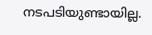നടപടിയുണ്ടായില്ല.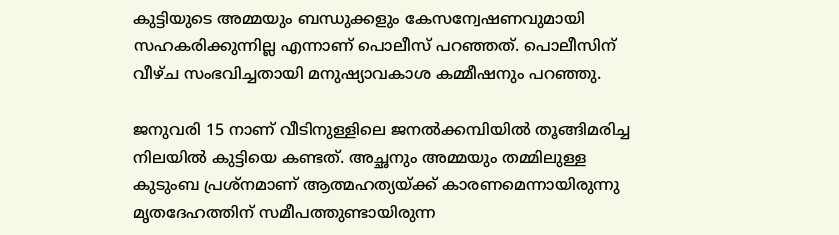കുട്ടിയുടെ അമ്മയും ബന്ധുക്കളും കേസന്വേഷണവുമായി സഹകരിക്കുന്നില്ല എന്നാണ് പൊലീസ് പറഞ്ഞത്. പൊലീസിന് വീഴ്ച സംഭവിച്ചതായി മനുഷ്യാവകാശ കമ്മീഷനും പറഞ്ഞു.

ജനുവരി 15 നാണ് വീടിനുള്ളിലെ ജനല്‍ക്കമ്പിയില്‍ തൂങ്ങിമരിച്ച നിലയില്‍ കുട്ടിയെ കണ്ടത്. അച്ഛനും അമ്മയും തമ്മിലുള്ള കുടുംബ പ്രശ്നമാണ് ആത്മഹത്യയ്ക്ക് കാരണമെന്നായിരുന്നു മൃതദേഹത്തിന് സമീപത്തുണ്ടായിരുന്ന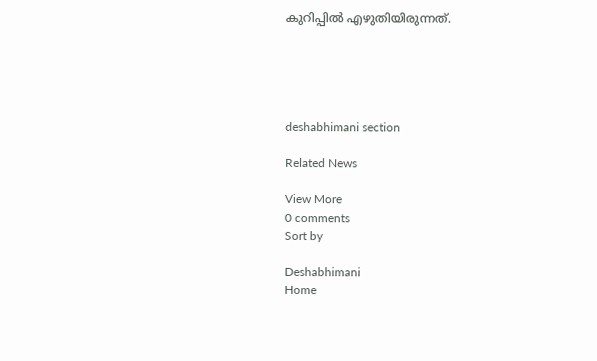കുറിപ്പില്‍ എഴുതിയിരുന്നത്.





deshabhimani section

Related News

View More
0 comments
Sort by

Deshabhimani
Home